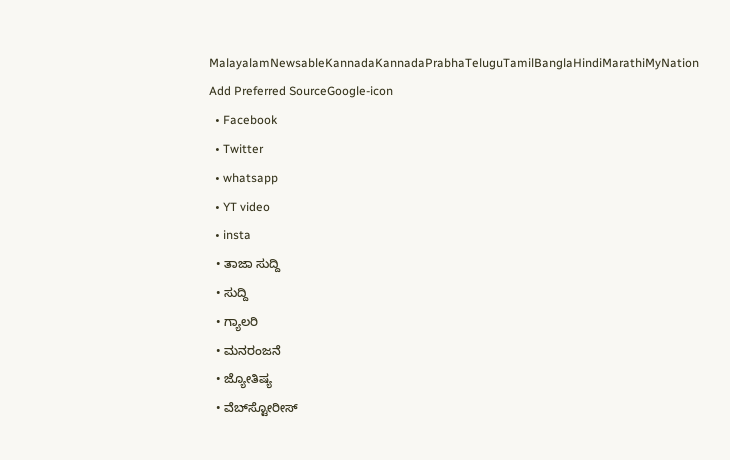MalayalamNewsableKannadaKannadaPrabhaTeluguTamilBanglaHindiMarathiMyNation
Add Preferred SourceGoogle-icon
  • Facebook
  • Twitter
  • whatsapp
  • YT video
  • insta
  • ತಾಜಾ ಸುದ್ದಿ
  • ಸುದ್ದಿ
  • ಗ್ಯಾಲರಿ
  • ಮನರಂಜನೆ
  • ಜ್ಯೋತಿಷ್ಯ
  • ವೆಬ್‌ಸ್ಟೋರೀಸ್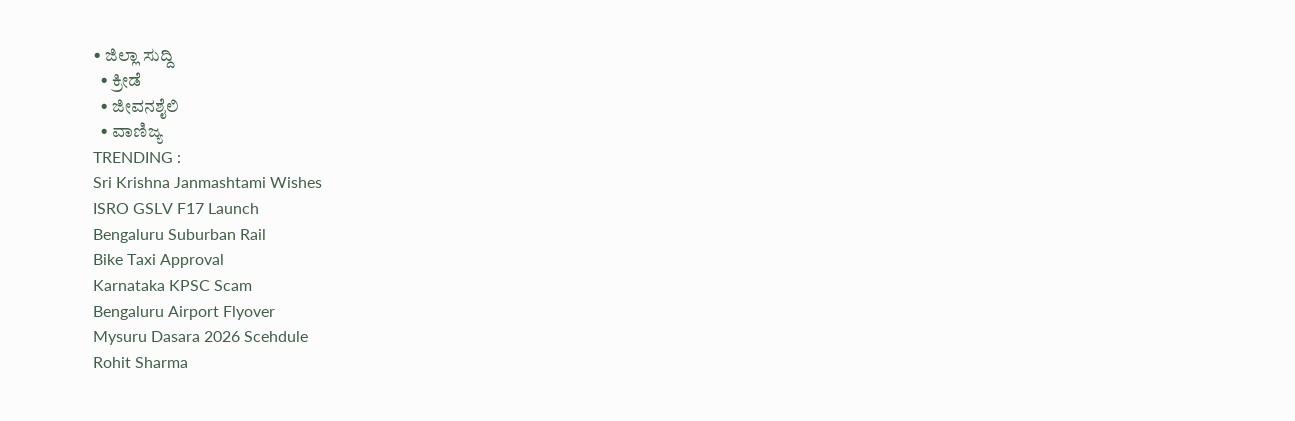• ಜಿಲ್ಲಾ ಸುದ್ದಿ
  • ಕ್ರೀಡೆ
  • ಜೀವನಶೈಲಿ
  • ವಾಣಿಜ್ಯ
TRENDING :
Sri Krishna Janmashtami Wishes
ISRO GSLV F17 Launch
Bengaluru Suburban Rail
Bike Taxi Approval
Karnataka KPSC Scam
Bengaluru Airport Flyover
Mysuru Dasara 2026 Scehdule
Rohit Sharma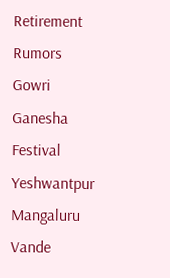Retirement Rumors
Gowri Ganesha Festival
Yeshwantpur Mangaluru Vande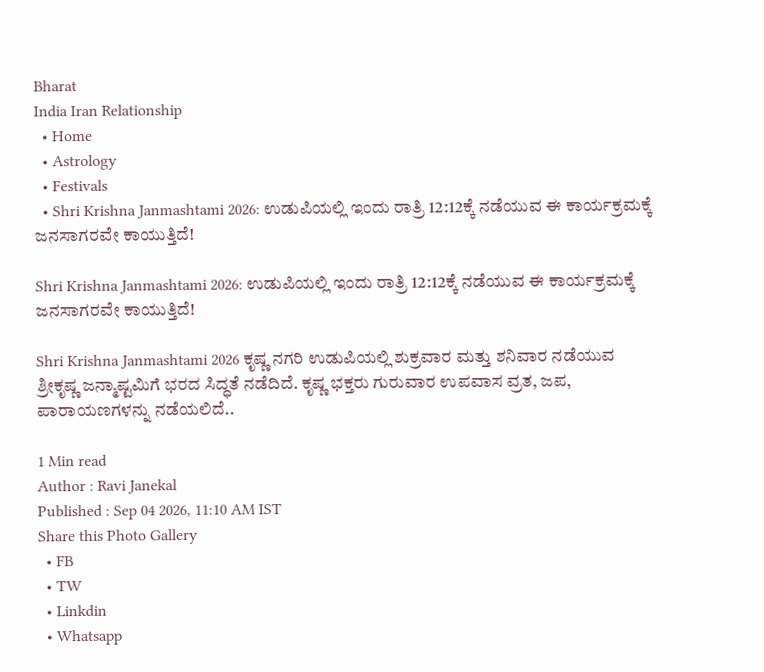Bharat
India Iran Relationship
  • Home
  • Astrology
  • Festivals
  • Shri Krishna Janmashtami 2026: ಉಡುಪಿಯಲ್ಲಿ ಇಂದು ರಾತ್ರಿ 12:12ಕ್ಕೆ ನಡೆಯುವ ಈ ಕಾರ್ಯಕ್ರಮಕ್ಕೆ ಜನಸಾಗರವೇ ಕಾಯುತ್ತಿದೆ!

Shri Krishna Janmashtami 2026: ಉಡುಪಿಯಲ್ಲಿ ಇಂದು ರಾತ್ರಿ 12:12ಕ್ಕೆ ನಡೆಯುವ ಈ ಕಾರ್ಯಕ್ರಮಕ್ಕೆ ಜನಸಾಗರವೇ ಕಾಯುತ್ತಿದೆ!

Shri Krishna Janmashtami 2026 ಕೃಷ್ಣ ನಗರಿ ಉಡುಪಿಯಲ್ಲಿ ಶುಕ್ರವಾರ ಮತ್ತು ಶನಿವಾರ ನಡೆಯುವ ಶ್ರೀಕೃಷ್ಣ ಜನ್ಮಾಷ್ಟಮಿಗೆ ಭರದ ಸಿದ್ಧತೆ ನಡೆದಿದೆ. ಕೃಷ್ಣ ಭಕ್ತರು ಗುರುವಾರ ಉಪವಾಸ ವ್ರತ, ಜಪ, ಪಾರಾಯಣಗಳನ್ನು ನಡೆಯಲಿದೆ..

1 Min read
Author : Ravi Janekal
Published : Sep 04 2026, 11:10 AM IST
Share this Photo Gallery
  • FB
  • TW
  • Linkdin
  • Whatsapp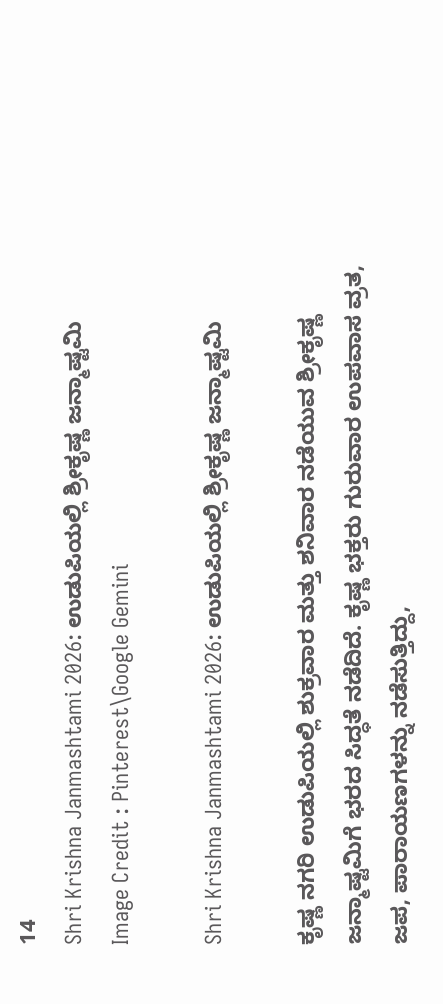14
Shri Krishna Janmashtami 2026: ಉಡುಪಿಯಲ್ಲಿ ಶ್ರೀಕೃಷ್ಣ ಜನ್ಮಾಷ್ಟಮಿ
Image Credit : Pinterest\Google Gemini

Shri Krishna Janmashtami 2026: ಉಡುಪಿಯಲ್ಲಿ ಶ್ರೀಕೃಷ್ಣ ಜನ್ಮಾಷ್ಟಮಿ

ಕೃಷ್ಣ ನಗರಿ ಉಡುಪಿಯಲ್ಲಿ ಶುಕ್ರವಾರ ಮತ್ತು ಶನಿವಾರ ನಡೆಯುವ ಶ್ರೀಕೃಷ್ಣ ಜನ್ಮಾಷ್ಟಮಿಗೆ ಭರದ ಸಿದ್ಧತೆ ನಡೆದಿದೆ. ಕೃಷ್ಣ ಭಕ್ತರು ಗುರುವಾರ ಉಪವಾಸ ವ್ರತ, ಜಪ, ಪಾರಾಯಣಗಳನ್ನು ನಡೆಸುತ್ತಿದ್ದು,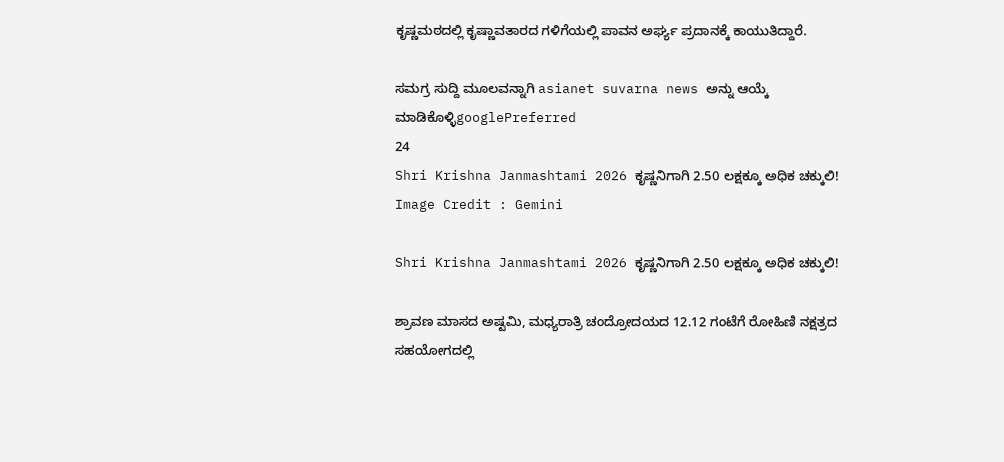ಕೃಷ್ಣಮಠದಲ್ಲಿ ಕೃಷ್ಣಾವತಾರದ ಗಳಿಗೆಯಲ್ಲಿ ಪಾವನ ಅರ್ಘ್ಯ ಪ್ರದಾನಕ್ಕೆ ಕಾಯುತಿದ್ದಾರೆ.

ಸಮಗ್ರ ಸುದ್ದಿ ಮೂಲವನ್ನಾಗಿ asianet suvarna news ಅನ್ನು ಆಯ್ಕೆ ಮಾಡಿಕೊಳ್ಳಿgooglePreferred
24
Shri Krishna Janmashtami 2026 ಕೃಷ್ಣನಿಗಾಗಿ 2.50 ಲಕ್ಷಕ್ಕೂ ಅಧಿಕ ಚಕ್ಕುಲಿ!
Image Credit : Gemini

Shri Krishna Janmashtami 2026 ಕೃಷ್ಣನಿಗಾಗಿ 2.50 ಲಕ್ಷಕ್ಕೂ ಅಧಿಕ ಚಕ್ಕುಲಿ!

ಶ್ರಾವಣ ಮಾಸದ ಅಷ್ಟಮಿ, ಮಧ್ಯರಾತ್ರಿ ಚಂದ್ರೋದಯದ 12.12 ಗಂಟೆಗೆ ರೋಹಿಣಿ ನಕ್ಷತ್ರದ ಸಹಯೋಗದಲ್ಲಿ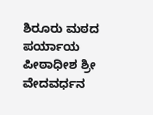ಶಿರೂರು ಮಠದ ಪರ್ಯಾಯ ಪೀಠಾಧೀಶ ಶ್ರೀ ವೇದವರ್ಧನ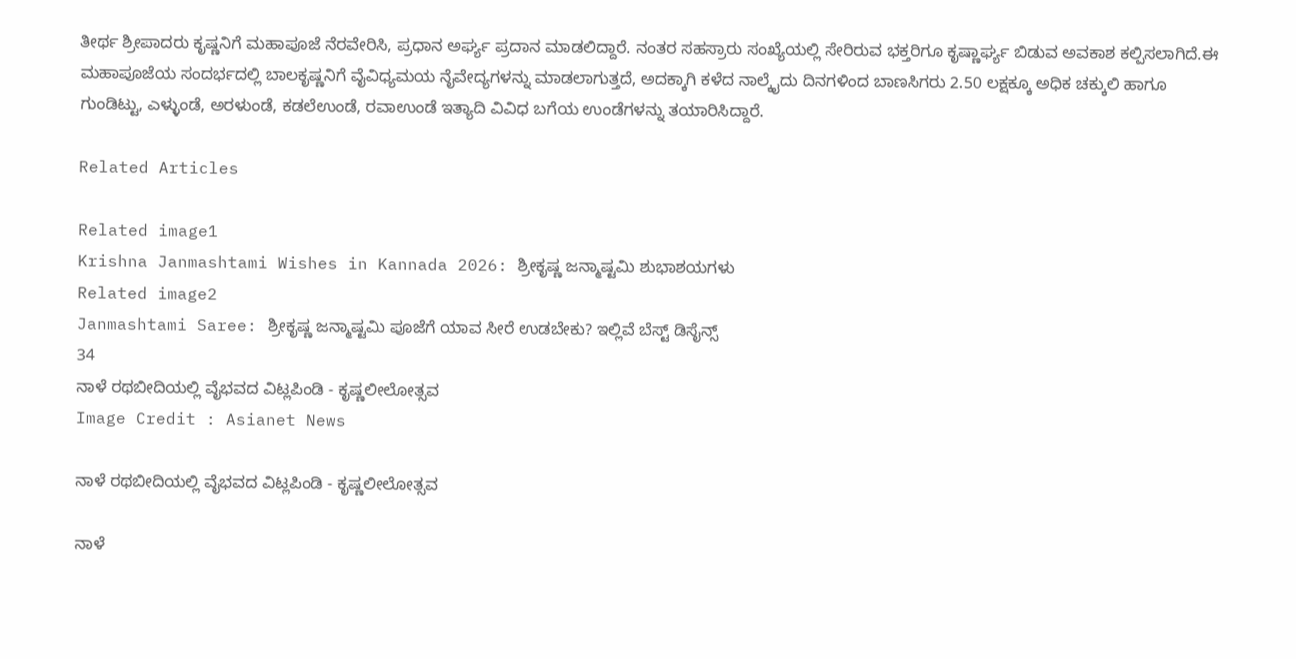ತೀರ್ಥ ಶ್ರೀಪಾದರು ಕೃಷ್ಣನಿಗೆ ಮಹಾಪೂಜೆ ನೆರವೇರಿಸಿ, ಪ್ರಧಾನ ಅರ್ಘ್ಯ ಪ್ರದಾನ ಮಾಡಲಿದ್ದಾರೆ. ನಂತರ ಸಹಸ್ರಾರು ಸಂಖ್ಯೆಯಲ್ಲಿ ಸೇರಿರುವ ಭಕ್ತರಿಗೂ ಕೃಷ್ಣಾರ್ಘ್ಯ ಬಿಡುವ ಅವಕಾಶ ಕಲ್ಪಿಸಲಾಗಿದೆ.ಈ ಮಹಾಪೂಜೆಯ ಸಂದರ್ಭದಲ್ಲಿ ಬಾಲಕೃಷ್ಣನಿಗೆ ವೈವಿಧ್ಯಮಯ ನೈವೇದ್ಯಗಳನ್ನು ಮಾಡಲಾಗುತ್ತದೆ, ಅದಕ್ಕಾಗಿ ಕಳೆದ ನಾಲ್ಕೈದು ದಿನಗಳಿಂದ ಬಾಣಸಿಗರು 2.50 ಲಕ್ಷಕ್ಕೂ ಅಧಿಕ ಚಕ್ಕುಲಿ ಹಾಗೂ ಗುಂಡಿಟ್ಟು, ಎಳ್ಳುಂಡೆ, ಅರಳುಂಡೆ, ಕಡಲೆಉಂಡೆ, ರವಾಉಂಡೆ ಇತ್ಯಾದಿ ವಿವಿಧ ಬಗೆಯ ಉಂಡೆಗಳನ್ನು ತಯಾರಿಸಿದ್ದಾರೆ.

Related Articles

Related image1
Krishna Janmashtami Wishes in Kannada 2026: ಶ್ರೀಕೃಷ್ಣ ಜನ್ಮಾಷ್ಟಮಿ ಶುಭಾಶಯಗಳು
Related image2
Janmashtami Saree: ಶ್ರೀಕೃಷ್ಣ ಜನ್ಮಾಷ್ಟಮಿ ಪೂಜೆಗೆ ಯಾವ ಸೀರೆ ಉಡಬೇಕು? ಇಲ್ಲಿವೆ ಬೆಸ್ಟ್ ಡಿಸೈನ್ಸ್
34
ನಾಳೆ ರಥಬೀದಿಯಲ್ಲಿ ವೈಭವದ ವಿಟ್ಲಪಿಂಡಿ - ಕೃಷ್ಣಲೀಲೋತ್ಸವ
Image Credit : Asianet News

ನಾಳೆ ರಥಬೀದಿಯಲ್ಲಿ ವೈಭವದ ವಿಟ್ಲಪಿಂಡಿ - ಕೃಷ್ಣಲೀಲೋತ್ಸವ

ನಾಳೆ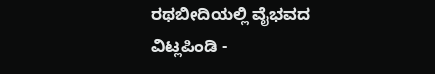ರಥಬೀದಿಯಲ್ಲಿ ವೈಭವದ ವಿಟ್ಲಪಿಂಡಿ -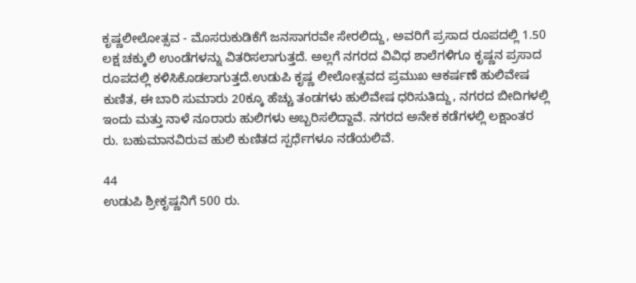ಕೃಷ್ಣಲೀಲೋತ್ಸವ - ಮೊಸರುಕುಡಿಕೆಗೆ ಜನಸಾಗರವೇ ಸೇರಲಿದ್ದು, ಅವರಿಗೆ ಪ್ರಸಾದ ರೂಪದಲ್ಲಿ 1.50 ಲಕ್ಷ ಚಕ್ಕುಲಿ ಉಂಡೆಗಳನ್ನು ವಿತರಿಸಲಾಗುತ್ತದೆ. ಅಲ್ಲಗೆ ನಗರದ ವಿವಿಧ ಶಾಲೆಗಳಿಗೂ ಕೃಷ್ಣನ ಪ್ರಸಾದ ರೂಪದಲ್ಲಿ ಕಳಿಸಿಕೊಡಲಾಗುತ್ತದೆ.ಉಡುಪಿ ಕೃಷ್ಣ ಲೀಲೋತ್ಸವದ ಪ್ರಮುಖ ಆಕರ್ಷಣೆ ಹುಲಿವೇಷ ಕುಣಿತ, ಈ ಬಾರಿ ಸುಮಾರು 20ಕ್ಕೂ ಹೆಚ್ಚು ತಂಡಗಳು ಹುಲಿವೇಷ ಧರಿಸುತಿದ್ದು, ನಗರದ ಬೀದಿಗಳಲ್ಲಿ ಇಂದು ಮತ್ತು ನಾಳೆ ನೂರಾರು ಹುಲಿಗಳು ಅಬ್ಬರಿಸಲಿದ್ದಾವೆ. ನಗರದ ಅನೇಕ ಕಡೆಗಳಲ್ಲಿ ಲಕ್ಷಾಂತರ ರು. ಬಹುಮಾನವಿರುವ ಹುಲಿ ಕುಣಿತದ ಸ್ಪರ್ಧೆಗಳೂ ನಡೆಯಲಿವೆ.

44
ಉಡುಪಿ ಶ್ರೀಕೃಷ್ಣನಿಗೆ 500 ರು.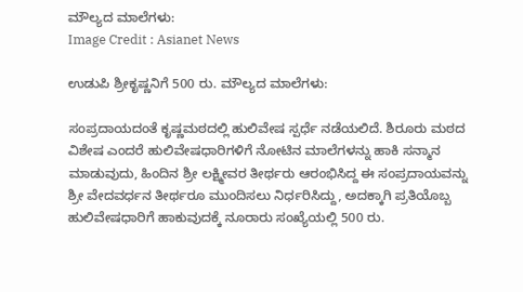ಮೌಲ್ಯದ ಮಾಲೆಗಳು:
Image Credit : Asianet News

ಉಡುಪಿ ಶ್ರೀಕೃಷ್ಣನಿಗೆ 500 ರು. ಮೌಲ್ಯದ ಮಾಲೆಗಳು:

ಸಂಪ್ರದಾಯದಂತೆ ಕೃಷ್ಣಮಠದಲ್ಲಿ ಹುಲಿವೇಷ ಸ್ಪರ್ಧೆ ನಡೆಯಲಿದೆ. ಶಿರೂರು ಮಠದ ವಿಶೇಷ ಎಂದರೆ ಹುಲಿವೇಷಧಾರಿಗಳಿಗೆ ನೋಟಿನ ಮಾಲೆಗಳನ್ನು ಹಾಕಿ ಸನ್ಮಾನ ಮಾಡುವುದು, ಹಿಂದಿನ ಶ್ರೀ ಲಕ್ಷ್ಮೀವರ ತೀರ್ಥರು ಆರಂಭಿಸಿದ್ದ ಈ ಸಂಪ್ರದಾಯವನ್ನು ಶ್ರೀ ವೇದವರ್ಧನ ತೀರ್ಥರೂ ಮುಂದಿಸಲು ನಿರ್ಧರಿಸಿದ್ದು, ಅದಕ್ಕಾಗಿ ಪ್ರತಿಯೊಬ್ಬ ಹುಲಿವೇಷಧಾರಿಗೆ ಹಾಕುವುದಕ್ಕೆ ನೂರಾರು ಸಂಖ್ಯೆಯಲ್ಲಿ 500 ರು.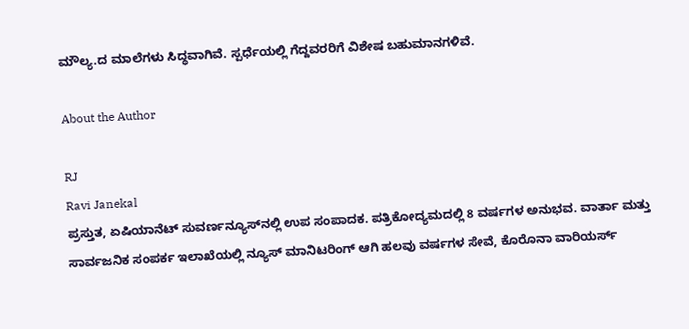ಮೌಲ್ಯ.ದ ಮಾಲೆಗಳು ಸಿದ್ಧವಾಗಿವೆ. ಸ್ಪರ್ಧೆಯಲ್ಲಿ ಗೆದ್ದವರರಿಗೆ ವಿಶೇಷ ಬಹುಮಾನಗಳಿವೆ.

About the Author

RJ
Ravi Janekal
ಪ್ರಸ್ತುತ, ಏಷಿಯಾನೆಟ್ ಸುವರ್ಣನ್ಯೂಸ್‌ನಲ್ಲಿ ಉಪ ಸಂಪಾದಕ. ಪತ್ರಿಕೋದ್ಯಮದಲ್ಲಿ 8 ವರ್ಷಗಳ ಅನುಭವ. ವಾರ್ತಾ ಮತ್ತು ಸಾರ್ವಜನಿಕ ಸಂಪರ್ಕ ಇಲಾಖೆಯಲ್ಲಿ ನ್ಯೂಸ್ ಮಾನಿಟರಿಂಗ್ ಆಗಿ ಹಲವು ವರ್ಷಗಳ ಸೇವೆ, ಕೊರೊನಾ ವಾರಿಯರ್ಸ್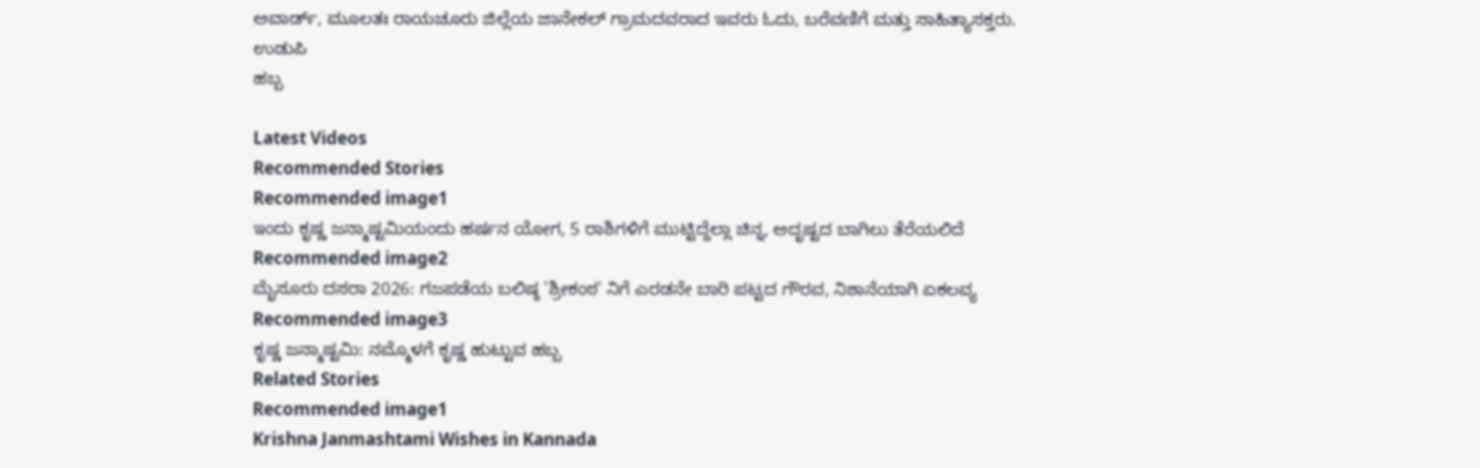ಅವಾರ್ಡ್, ಮೂಲತಃ ರಾಯಚೂರು ಜಿಲ್ಲೆಯ ಜಾನೇಕಲ್ ಗ್ರಾಮದವರಾದ ಇವರು ಓದು, ಬರೆವಣಿಗೆ ಮತ್ತು ಸಾಹಿತ್ಯಾಸಕ್ತರು.
ಉಡುಪಿ
ಹಬ್ಬ

Latest Videos
Recommended Stories
Recommended image1
ಇಂದು ಕೃಷ್ಣ ಜನ್ಮಾಷ್ಟಮಿಯಂದು ಹರ್ಷನ ಯೋಗ, 5 ರಾಶಿಗಳಿಗೆ ಮುಟ್ಟಿದ್ದೆಲ್ಲಾ ಚಿನ್ನ, ಅದೃಷ್ಟದ ಬಾಗಿಲು ತೆರೆಯಲಿದೆ
Recommended image2
ಮೈಸೂರು ದಸರಾ 2026: ಗಜಪಡೆಯ ಬಲಿಷ್ಠ 'ಶ್ರೀಕಂಠ' ನಿಗೆ ಎರಡನೇ ಬಾರಿ ಪಟ್ಟದ ಗೌರವ, ನಿಶಾನೆಯಾಗಿ ಏಕಲವ್ಯ
Recommended image3
ಕೃಷ್ಣ ಜನ್ಮಾಷ್ಟಮಿ: ನಮ್ಮೊಳಗೆ ಕೃಷ್ಣ ಹುಟ್ಟುವ ಹಬ್ಬ
Related Stories
Recommended image1
Krishna Janmashtami Wishes in Kannada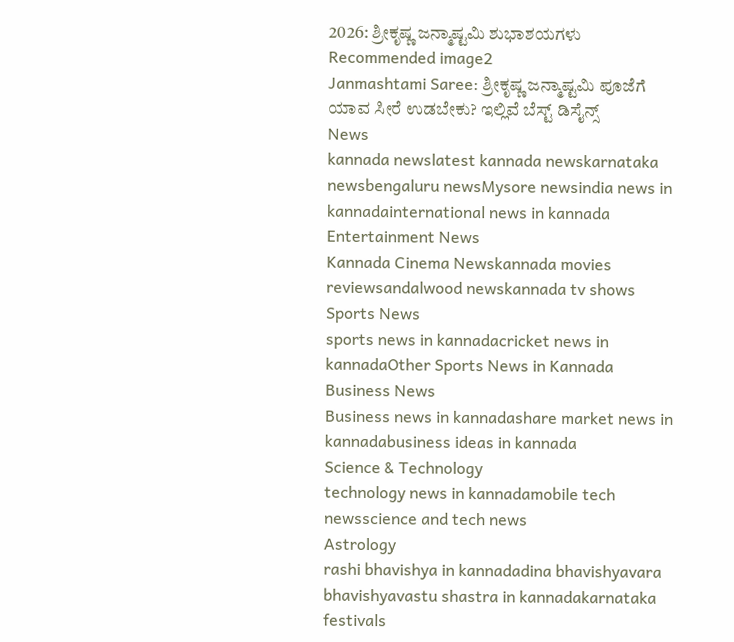2026: ಶ್ರೀಕೃಷ್ಣ ಜನ್ಮಾಷ್ಟಮಿ ಶುಭಾಶಯಗಳು
Recommended image2
Janmashtami Saree: ಶ್ರೀಕೃಷ್ಣ ಜನ್ಮಾಷ್ಟಮಿ ಪೂಜೆಗೆ ಯಾವ ಸೀರೆ ಉಡಬೇಕು? ಇಲ್ಲಿವೆ ಬೆಸ್ಟ್ ಡಿಸೈನ್ಸ್
News
kannada newslatest kannada newskarnataka newsbengaluru newsMysore newsindia news in kannadainternational news in kannada
Entertainment News
Kannada Cinema Newskannada movies reviewsandalwood newskannada tv shows
Sports News
sports news in kannadacricket news in kannadaOther Sports News in Kannada
Business News
Business news in kannadashare market news in kannadabusiness ideas in kannada
Science & Technology
technology news in kannadamobile tech newsscience and tech news
Astrology
rashi bhavishya in kannadadina bhavishyavara bhavishyavastu shastra in kannadakarnataka festivals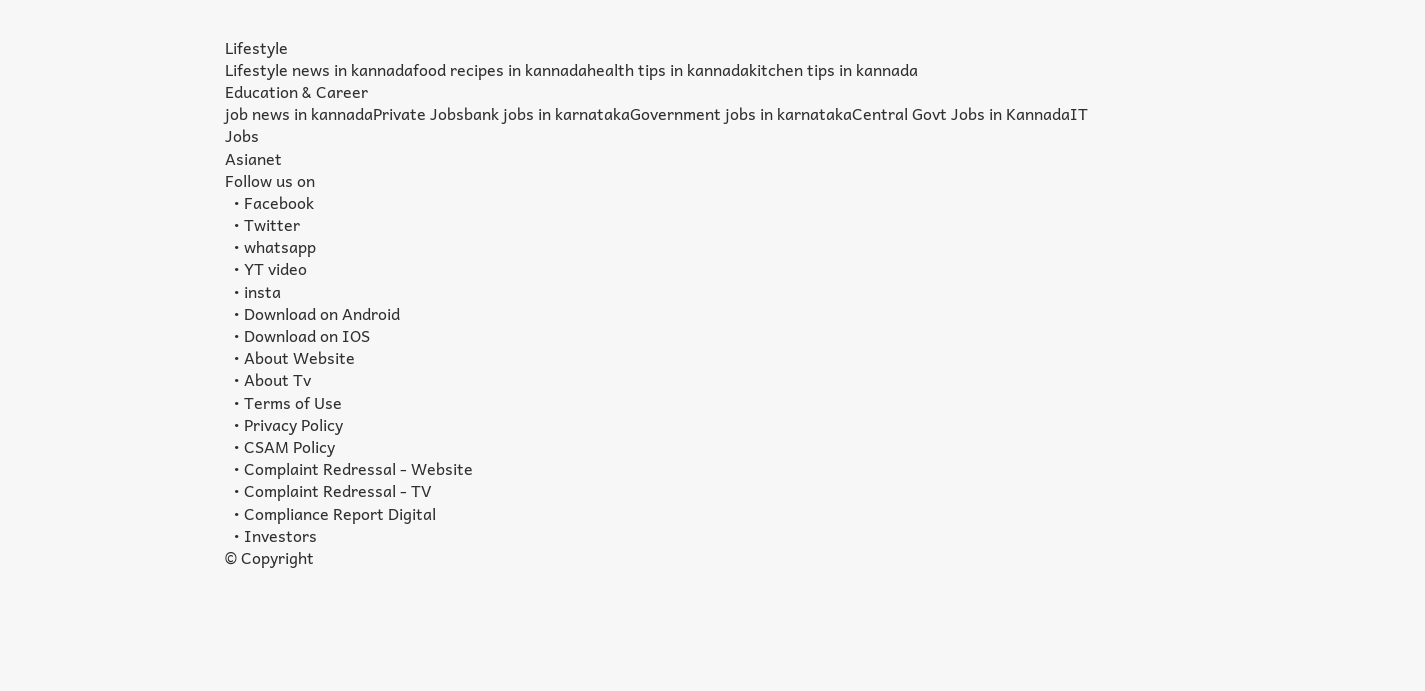Lifestyle
Lifestyle news in kannadafood recipes in kannadahealth tips in kannadakitchen tips in kannada
Education & Career
job news in kannadaPrivate Jobsbank jobs in karnatakaGovernment jobs in karnatakaCentral Govt Jobs in KannadaIT Jobs
Asianet
Follow us on
  • Facebook
  • Twitter
  • whatsapp
  • YT video
  • insta
  • Download on Android
  • Download on IOS
  • About Website
  • About Tv
  • Terms of Use
  • Privacy Policy
  • CSAM Policy
  • Complaint Redressal - Website
  • Complaint Redressal - TV
  • Compliance Report Digital
  • Investors
© Copyright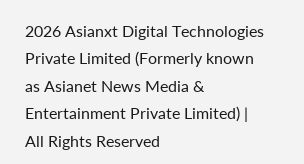2026 Asianxt Digital Technologies Private Limited (Formerly known as Asianet News Media & Entertainment Private Limited) | All Rights Reserved